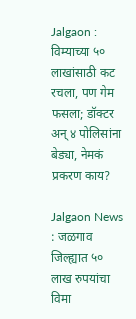Jalgaon : विम्याच्या ५० लाखांसाठी कट रचला, पण गेम फसला; डॉक्टर अन् ४ पोलिसांना बेड्या, नेमकं प्रकरण काय?

Jalgaon News : जळगाव जिल्ह्यात ५० लाख रुपयांचा विमा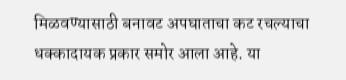मिळवण्यासाठी बनावट अपघाताचा कट रचल्याचा धक्कादायक प्रकार समोर आला आहे. या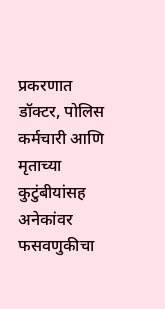प्रकरणात डॉक्टर, पोलिस कर्मचारी आणि मृताच्या कुटुंबीयांसह अनेकांवर फसवणुकीचा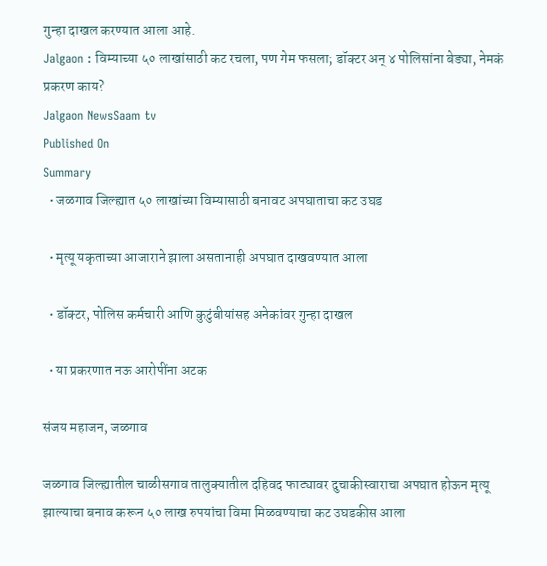गुन्हा दाखल करण्यात आला आहे.
Jalgaon : विम्याच्या ५० लाखांसाठी कट रचला, पण गेम फसला; डॉक्टर अन् ४ पोलिसांना बेड्या, नेमकं प्रकरण काय?
Jalgaon NewsSaam tv
Published On
Summary
  • जळगाव जिल्ह्यात ५० लाखांच्या विम्यासाठी बनावट अपघाताचा कट उघड

  • मृत्यू यकृताच्या आजाराने झाला असतानाही अपघात दाखवण्यात आला

  • डॉक्टर, पोलिस कर्मचारी आणि कुटुंबीयांसह अनेकांवर गुन्हा दाखल

  • या प्रकरणात नऊ आरोपींना अटक

संजय महाजन, जळगाव

जळगाव जिल्ह्यातील चाळीसगाव तालुक्यातील दहिवद फाट्यावर दुचाकीस्वाराचा अपघात होऊन मृत्यू झाल्याचा बनाव करून ५० लाख रुपयांचा विमा मिळवण्याचा कट उघडकीस आला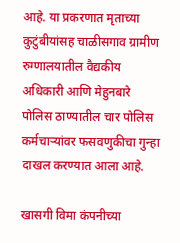आहे. या प्रकरणात मृताच्या कुटुंबीयांसह चाळीसगाव ग्रामीण रुग्णालयातील वैद्यकीय अधिकारी आणि मेहुनबारे पोलिस ठाण्यातील चार पोलिस कर्मचाऱ्यांवर फसवणुकीचा गुन्हा दाखल करण्यात आला आहे.

खासगी विमा कंपनीच्या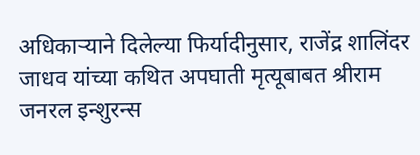अधिकाऱ्याने दिलेल्या फिर्यादीनुसार, राजेंद्र शालिंदर जाधव यांच्या कथित अपघाती मृत्यूबाबत श्रीराम जनरल इन्शुरन्स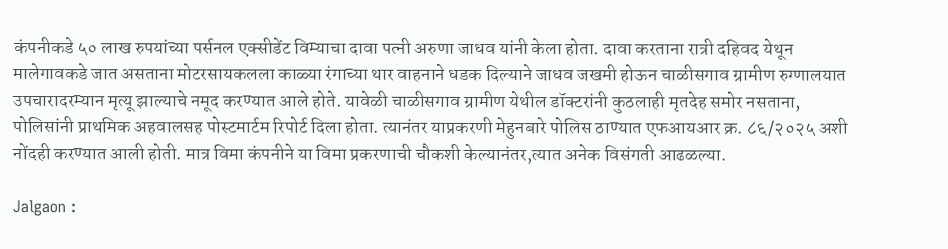कंपनीकडे ५० लाख रुपयांच्या पर्सनल एक्सीडेंट विम्याचा दावा पत्नी अरुणा जाधव यांनी केला होता. दावा करताना रात्री दहिवद येथून मालेगावकडे जात असताना मोटरसायकलला काळ्या रंगाच्या थार वाहनाने धडक दिल्याने जाधव जखमी होऊन चाळीसगाव ग्रामीण रुग्णालयात उपचारादरम्यान मृत्यू झाल्याचे नमूद करण्यात आले होते. यावेळी चाळीसगाव ग्रामीण येथील डॉक्टरांनी कुठलाही मृतदेह समोर नसताना, पोलिसांनी प्राथमिक अहवालसह पोस्टमार्टम रिपोर्ट दिला होता. त्यानंतर याप्रकरणी मेहुनबारे पोलिस ठाण्यात एफआयआर क्र. ८६/२०२५ अशी नोंदही करण्यात आली होती. मात्र विमा कंपनीने या विमा प्रकरणाची चौकशी केल्यानंतर,त्यात अनेक विसंगती आढळल्या.

Jalgaon :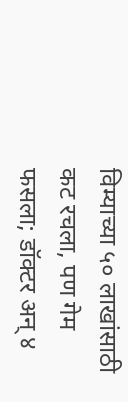विम्याच्या ५० लाखांसाठी कट रचला, पण गेम फसला; डॉक्टर अन् ४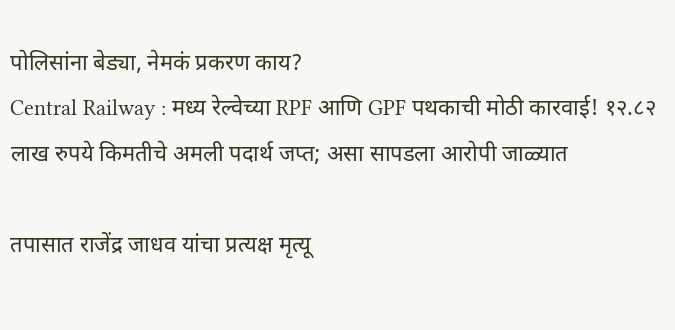पोलिसांना बेड्या, नेमकं प्रकरण काय?
Central Railway : मध्य रेल्वेच्या RPF आणि GPF पथकाची मोठी कारवाई! १२.८२ लाख रुपये किमतीचे अमली पदार्थ जप्त; असा सापडला आरोपी जाळ्यात

तपासात राजेंद्र जाधव यांचा प्रत्यक्ष मृत्यू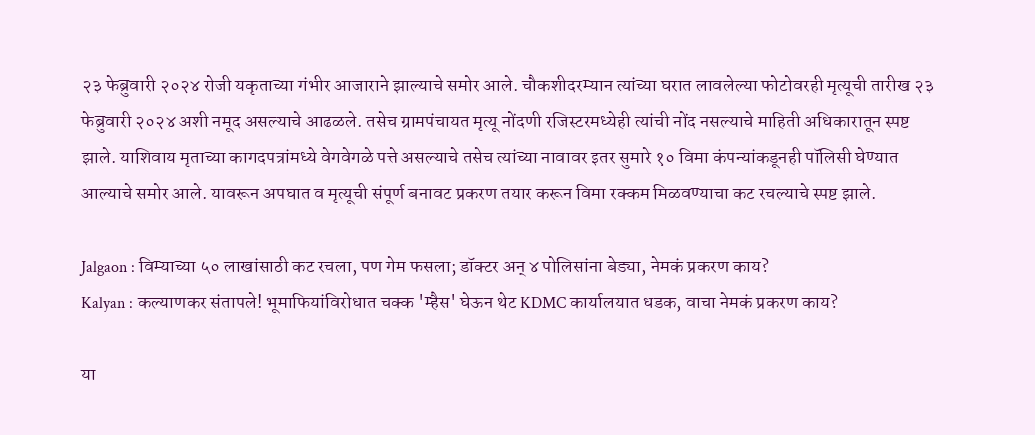२३ फेब्रुवारी २०२४ रोजी यकृताच्या गंभीर आजाराने झाल्याचे समोर आले. चौकशीदरम्यान त्यांच्या घरात लावलेल्या फोटोवरही मृत्यूची तारीख २३ फेब्रुवारी २०२४ अशी नमूद असल्याचे आढळले. तसेच ग्रामपंचायत मृत्यू नोंदणी रजिस्टरमध्येही त्यांची नोंद नसल्याचे माहिती अधिकारातून स्पष्ट झाले. याशिवाय मृताच्या कागदपत्रांमध्ये वेगवेगळे पत्ते असल्याचे तसेच त्यांच्या नावावर इतर सुमारे १० विमा कंपन्यांकडूनही पॉलिसी घेण्यात आल्याचे समोर आले. यावरून अपघात व मृत्यूची संपूर्ण बनावट प्रकरण तयार करून विमा रक्कम मिळवण्याचा कट रचल्याचे स्पष्ट झाले.

Jalgaon : विम्याच्या ५० लाखांसाठी कट रचला, पण गेम फसला; डॉक्टर अन् ४ पोलिसांना बेड्या, नेमकं प्रकरण काय?
Kalyan : कल्याणकर संतापले! भूमाफियांविरोधात चक्क 'म्हैस' घेऊन थेट KDMC कार्यालयात धडक, वाचा नेमकं प्रकरण काय?

या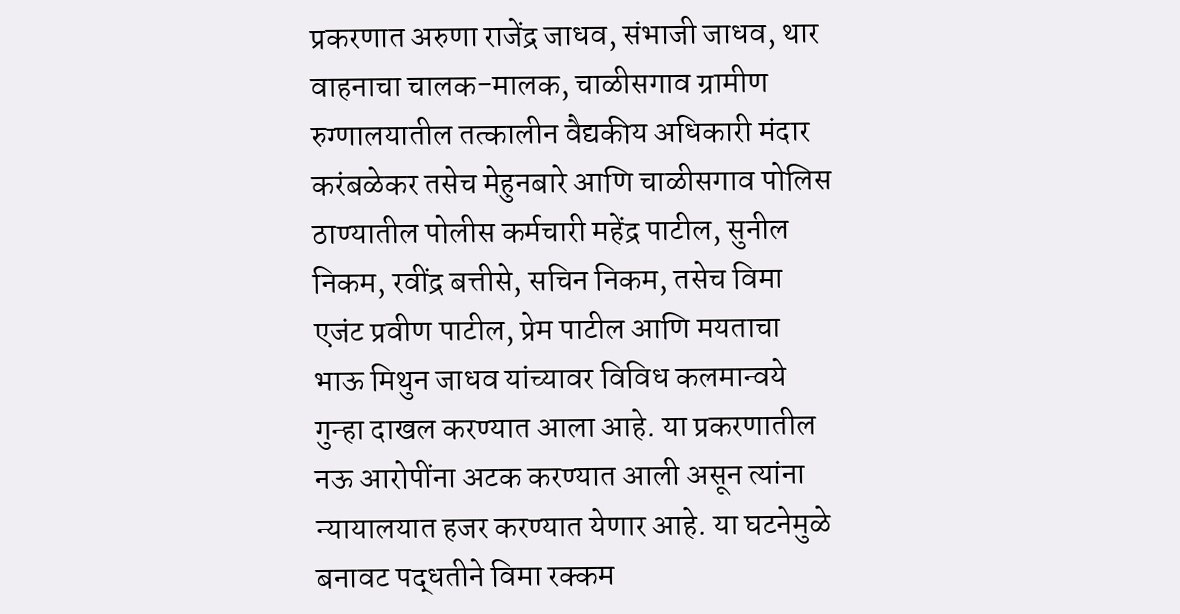प्रकरणात अरुणा राजेंद्र जाधव, संभाजी जाधव, थार वाहनाचा चालक-मालक, चाळीसगाव ग्रामीण रुग्णालयातील तत्कालीन वैद्यकीय अधिकारी मंदार करंबळेकर तसेच मेहुनबारे आणि चाळीसगाव पोलिस ठाण्यातील पोलीस कर्मचारी महेंद्र पाटील, सुनील निकम, रवींद्र बत्तीसे, सचिन निकम, तसेच विमा एजंट प्रवीण पाटील, प्रेम पाटील आणि मयताचा भाऊ मिथुन जाधव यांच्यावर विविध कलमान्वये गुन्हा दाखल करण्यात आला आहे. या प्रकरणातील नऊ आरोपींना अटक करण्यात आली असून त्यांना न्यायालयात हजर करण्यात येणार आहे. या घटनेमुळे बनावट पद्धतीने विमा रक्कम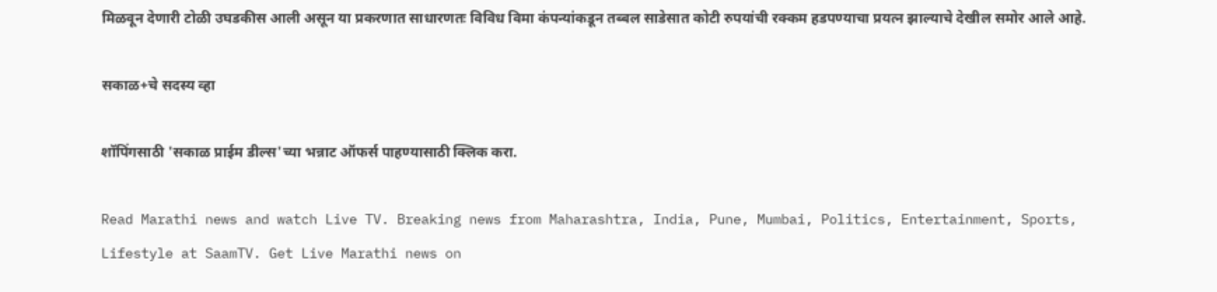मिळवून देणारी टोळी उघडकीस आली असून या प्रकरणात साधारणतः विविध विमा कंपन्यांकडून तब्बल साडेसात कोटी रुपयांची रक्कम हडपण्याचा प्रयत्न झाल्याचे देखील समोर आले आहे.

सकाळ+चे सदस्य व्हा

शॉपिंगसाठी 'सकाळ प्राईम डील्स'च्या भन्नाट ऑफर्स पाहण्यासाठी क्लिक करा.

Read Marathi news and watch Live TV. Breaking news from Maharashtra, India, Pune, Mumbai, Politics, Entertainment, Sports, Lifestyle at SaamTV. Get Live Marathi news on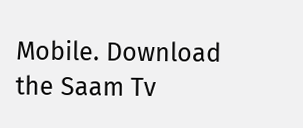Mobile. Download the Saam Tv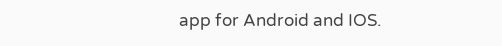app for Android and IOS.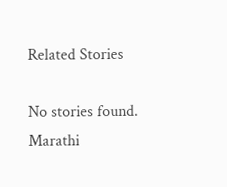Related Stories

No stories found.
Marathi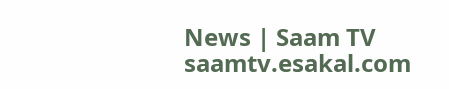News | Saam TV
saamtv.esakal.com